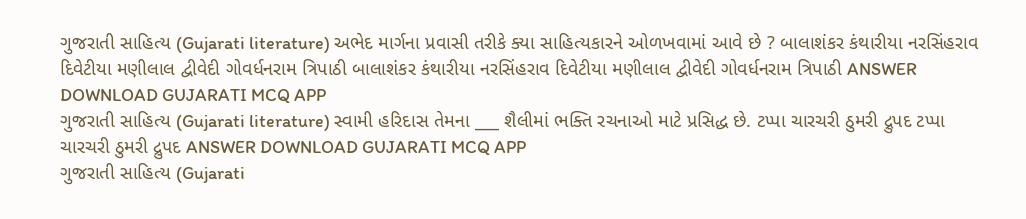ગુજરાતી સાહિત્ય (Gujarati literature) અભેદ માર્ગના પ્રવાસી તરીકે ક્યા સાહિત્યકારને ઓળખવામાં આવે છે ? બાલાશંકર કંથારીયા નરસિંહરાવ દિવેટીયા મણીલાલ દ્વીવેદી ગોવર્ધનરામ ત્રિપાઠી બાલાશંકર કંથારીયા નરસિંહરાવ દિવેટીયા મણીલાલ દ્વીવેદી ગોવર્ધનરામ ત્રિપાઠી ANSWER DOWNLOAD GUJARATI MCQ APP
ગુજરાતી સાહિત્ય (Gujarati literature) સ્વામી હરિદાસ તેમના ___ શૈલીમાં ભક્તિ રચનાઓ માટે પ્રસિદ્ધ છે. ટપ્પા ચારચરી ઠુમરી દ્રુપદ ટપ્પા ચારચરી ઠુમરી દ્રુપદ ANSWER DOWNLOAD GUJARATI MCQ APP
ગુજરાતી સાહિત્ય (Gujarati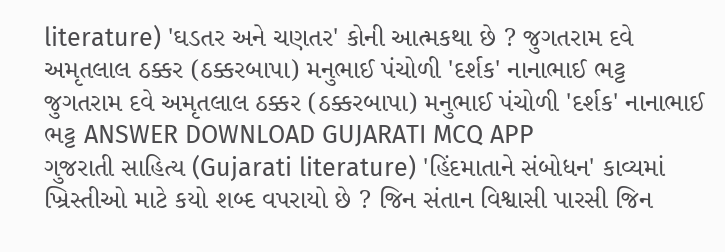literature) 'ઘડતર અને ચણતર' કોની આત્મકથા છે ? જુગતરામ દવે અમૃતલાલ ઠક્કર (ઠક્કરબાપા) મનુભાઈ પંચોળી 'દર્શક' નાનાભાઈ ભટ્ટ જુગતરામ દવે અમૃતલાલ ઠક્કર (ઠક્કરબાપા) મનુભાઈ પંચોળી 'દર્શક' નાનાભાઈ ભટ્ટ ANSWER DOWNLOAD GUJARATI MCQ APP
ગુજરાતી સાહિત્ય (Gujarati literature) 'હિંદમાતાને સંબોધન' કાવ્યમાં ખ્રિસ્તીઓ માટે કયો શબ્દ વપરાયો છે ? જિન સંતાન વિશ્વાસી પારસી જિન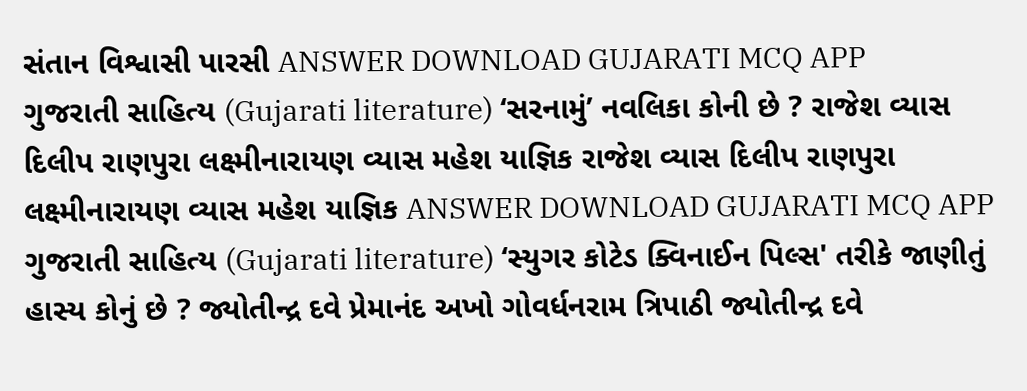સંતાન વિશ્વાસી પારસી ANSWER DOWNLOAD GUJARATI MCQ APP
ગુજરાતી સાહિત્ય (Gujarati literature) ‘સરનામું’ નવલિકા કોની છે ? રાજેશ વ્યાસ દિલીપ રાણપુરા લક્ષ્મીનારાયણ વ્યાસ મહેશ યાજ્ઞિક રાજેશ વ્યાસ દિલીપ રાણપુરા લક્ષ્મીનારાયણ વ્યાસ મહેશ યાજ્ઞિક ANSWER DOWNLOAD GUJARATI MCQ APP
ગુજરાતી સાહિત્ય (Gujarati literature) ‘સ્યુગર કોટેડ ક્વિનાઈન પિલ્સ' તરીકે જાણીતું હાસ્ય કોનું છે ? જ્યોતીન્દ્ર દવે પ્રેમાનંદ અખો ગોવર્ધનરામ ત્રિપાઠી જ્યોતીન્દ્ર દવે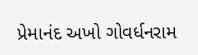પ્રેમાનંદ અખો ગોવર્ધનરામ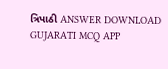ત્રિપાઠી ANSWER DOWNLOAD GUJARATI MCQ APP